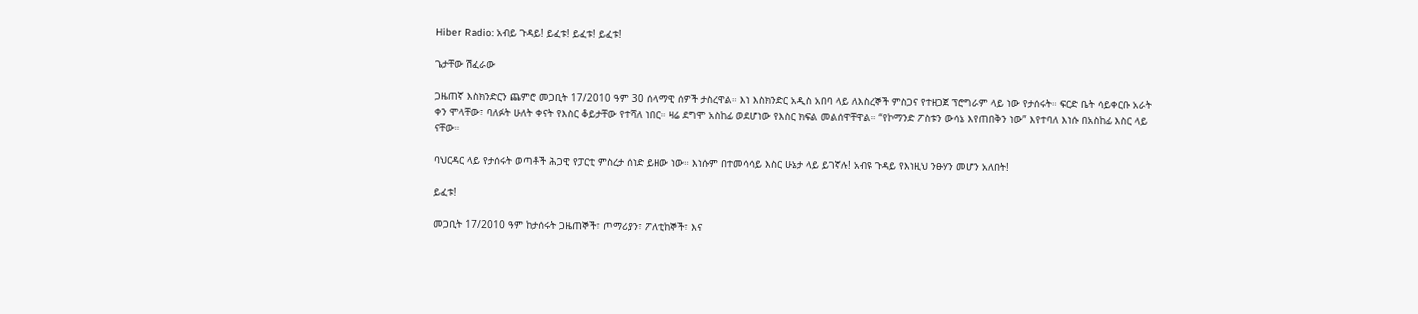Hiber Radio: አብይ ጉዳይ! ይፈቱ! ይፈቱ! ይፈቱ!

ጌታቸው ሽፈራው

ጋዜጠኛ እስክንድርን ጨምሮ መጋቢት 17/2010 ዓም 30 ሰላማዊ ሰዎች ታስረዋል። እነ እስክንድር አዲስ አበባ ላይ ለእስረኞች ምስጋና የተዘጋጀ ፕሮግራም ላይ ነው የታሰሩት። ፍርድ ቤት ሳይቀርቡ አራት ቀን ሞላቸው፣ ባለፉት ሁለት ቀናት የእስር ቆይታቸው የተሻለ ነበር። ዛሬ ደግሞ አስከፊ ወደሆነው የእስር ክፍል መልሰዋቸዋል። “የኮማንድ ፖስቱን ውሳኔ እየጠበቅን ነው” እየተባለ እነሱ በአስከፊ እስር ላይ ናቸው።

ባህርዳር ላይ የታሰሩት ወጣቶች ሕጋዊ የፓርቲ ምስረታ ሰነድ ይዘው ነው። እነሱም በተመሳሳይ እስር ሁኔታ ላይ ይገኛሉ! አብዩ ጉዳይ የእነዚህ ንፁሃን መሆን አለበት!

ይፈቱ!

መጋቢት 17/2010 ዓም ከታሰሩት ጋዜጠኞች፣ ጦማሪያን፣ ፖለቲከኞች፣ እና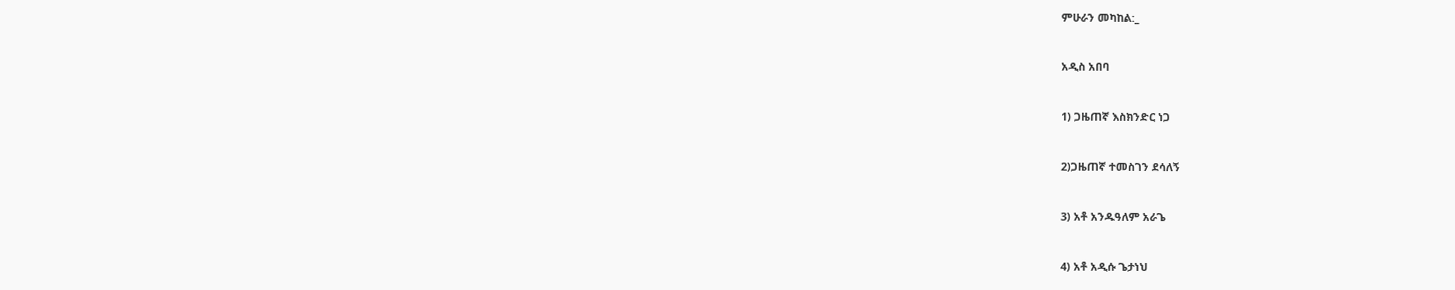ምሁራን መካከል:_

አዲስ አበባ

1) ጋዜጠኛ እስክንድር ነጋ

2)ጋዜጠኛ ተመስገን ደሳለኝ

3) አቶ አንዱዓለም አራጌ

4) አቶ አዲሱ ጌታነህ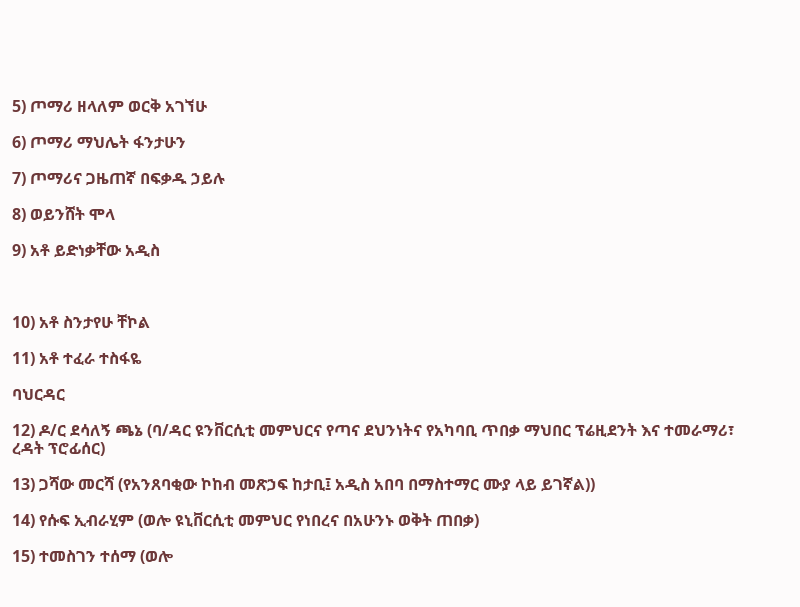5) ጦማሪ ዘላለም ወርቅ አገኘሁ

6) ጦማሪ ማህሌት ፋንታሁን

7) ጦማሪና ጋዜጠኛ በፍቃዱ ኃይሉ

8) ወይንሸት ሞላ

9) አቶ ይድነቃቸው አዲስ



10) አቶ ስንታየሁ ቸኮል

11) አቶ ተፈራ ተስፋዬ

ባህርዳር

12) ዶ/ር ደሳለኝ ጫኔ (ባ/ዳር ዩንቨርሲቲ መምህርና የጣና ደህንነትና የአካባቢ ጥበቃ ማህበር ፕሬዚደንት እና ተመራማሪ፣ ረዳት ፕሮፊሰር)

13) ጋሻው መርሻ (የአንጸባቂው ኮከብ መጽኃፍ ከታቢ፤ አዲስ አበባ በማስተማር ሙያ ላይ ይገኛል))

14) የሱፍ ኢብራሂም (ወሎ ዩኒቨርሲቲ መምህር የነበረና በአሁንኑ ወቅት ጠበቃ)

15) ተመስገን ተሰማ (ወሎ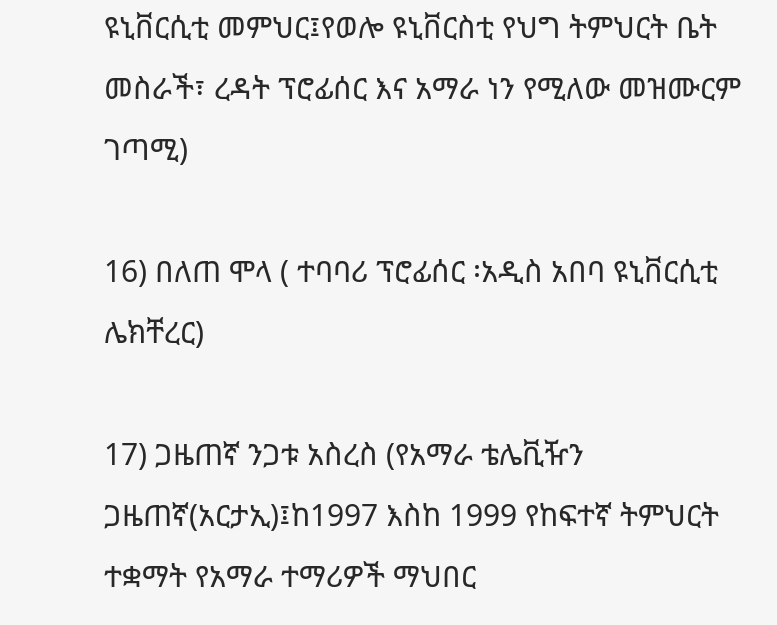ዩኒቨርሲቲ መምህር፤የወሎ ዩኒቨርስቲ የህግ ትምህርት ቤት መስራች፣ ረዳት ፕሮፊሰር እና አማራ ነን የሚለው መዝሙርም ገጣሚ)

16) በለጠ ሞላ ( ተባባሪ ፕሮፊሰር ፡አዲስ አበባ ዩኒቨርሲቲ ሌክቸረር)

17) ጋዜጠኛ ንጋቱ አስረስ (የአማራ ቴሌቪዥን ጋዜጠኛ(አርታኢ)፤ከ1997 እስከ 1999 የከፍተኛ ትምህርት ተቋማት የአማራ ተማሪዎች ማህበር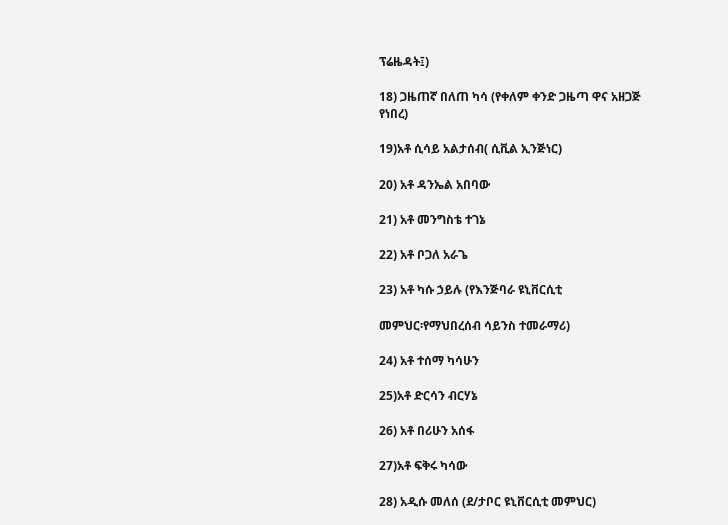ፕሬዜዳት፤)

18) ጋዜጠኛ በለጠ ካሳ (የቀለም ቀንድ ጋዜጣ ዋና አዘጋጅ የነበረ)

19)አቶ ሲሳይ አልታሰብ( ሲቪል ኢንጅነር)

20) አቶ ዳንኤል አበባው

21) አቶ መንግስቴ ተገኔ

22) አቶ ቦጋለ አራጌ

23) አቶ ካሱ ኃይሉ (የእንጅባራ ዩኒቨርሲቲ

መምህር፡የማህበረሰብ ሳይንስ ተመራማሪ)

24) አቶ ተሰማ ካሳሁን

25)አቶ ድርሳን ብርሃኔ

26) አቶ በሪሁን አሰፋ

27)አቶ ፍቅሩ ካሳው

28) አዲሱ መለሰ (ደ/ታቦር ዩኒቨርሲቲ መምህር)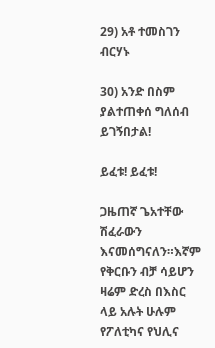29) አቶ ተመስገን ብርሃኑ

30) አንድ በስም ያልተጠቀሰ ግለሰብ ይገኝበታል!

ይፈቱ! ይፈቱ!

ጋዜጠኛ ጌአተቸው ሽፈራውን እናመሰግናለን።እኛም የቅርቡን ብቻ ሳይሆን ዛሬም ድረስ በእስር ላይ አሉት ሁሉም የፖለቲካና የህሊና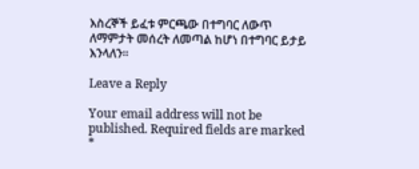እስረኞች ይፈቱ ምርጫው በተግባር ለውጥ ለማምታት መሰረት ለመጣል ከሆነ በተግባር ይታይ እንላለን።

Leave a Reply

Your email address will not be published. Required fields are marked *